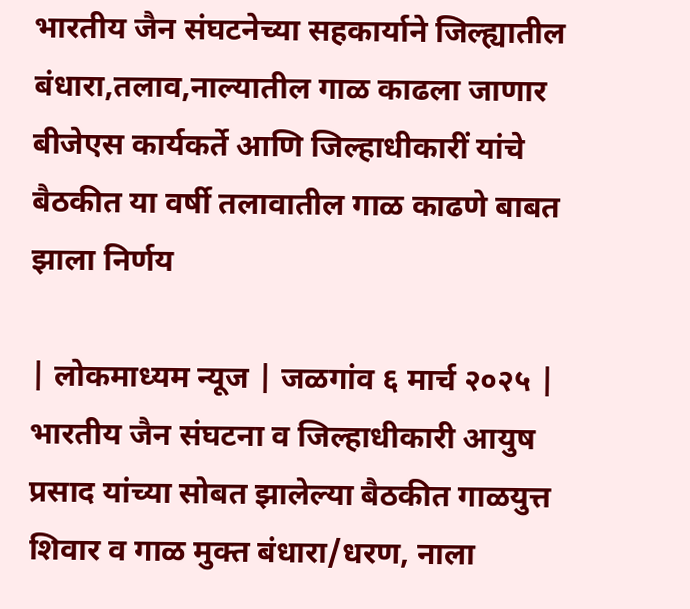भारतीय जैन संघटनेच्या सहकार्याने जिल्ह्यातील बंधारा,तलाव,नाल्यातील गाळ काढला जाणार
बीजेएस कार्यकर्ते आणि जिल्हाधीकारीं यांचे बैठकीत या वर्षी तलावातील गाळ काढणे बाबत झाला निर्णय

| लोकमाध्यम न्यूज | जळगांव ६ मार्च २०२५ |
भारतीय जैन संघटना व जिल्हाधीकारी आयुष प्रसाद यांच्या सोबत झालेल्या बैठकीत गाळयुत्त शिवार व गाळ मुक्त बंधारा/धरण, नाला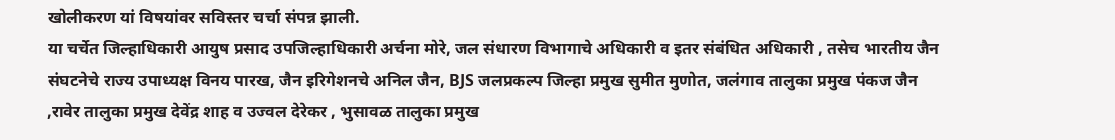खोलीकरण यां विषयांवर सविस्तर चर्चा संपन्न झाली.
या चर्चेत जिल्हाधिकारी आयुष प्रसाद उपजिल्हाधिकारी अर्चना मोरे, जल संधारण विभागाचे अधिकारी व इतर संबंधित अधिकारी , तसेच भारतीय जैन संघटनेचे राज्य उपाध्यक्ष विनय पारख, जैन इरिगेशनचे अनिल जैन, BJS जलप्रकल्प जिल्हा प्रमुख सुमीत मुणोत, जलंगाव तालुका प्रमुख पंकज जैन ,रावेर तालुका प्रमुख देवेंद्र शाह व उज्वल देरेकर , भुसावळ तालुका प्रमुख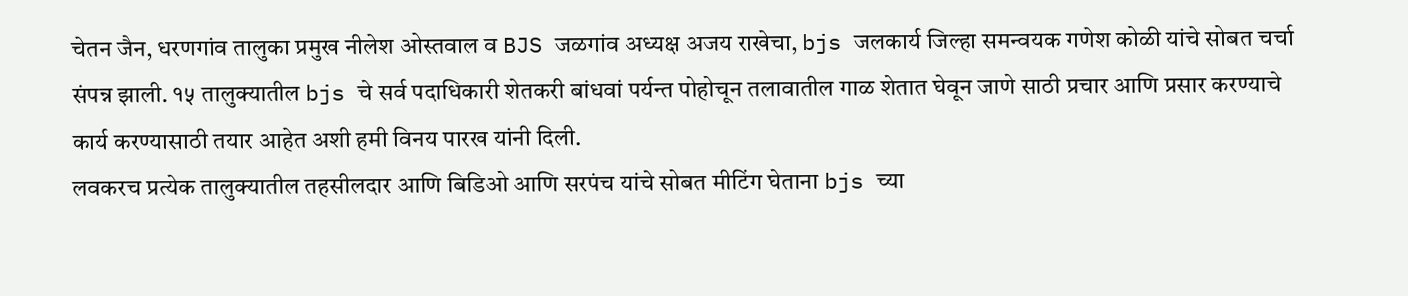चेतन जैन, धरणगांव तालुका प्रमुख नीलेश ओस्तवाल व BJS जळगांव अध्यक्ष अजय राखेचा, bjs जलकार्य जिल्हा समन्वयक गणेश कोळी यांचे सोबत चर्चा संपन्न झाली. १५ तालुक्यातील bjs चे सर्व पदाधिकारी शेतकरी बांधवां पर्यन्त पोहोचून तलावातील गाळ शेतात घेवून जाणे साठी प्रचार आणि प्रसार करण्याचे कार्य करण्यासाठी तयार आहेत अशी हमी विनय पारख यांनी दिली.
लवकरच प्रत्येक तालुक्यातील तहसीलदार आणि बिडिओ आणि सरपंच यांचे सोबत मीटिंग घेताना bjs च्या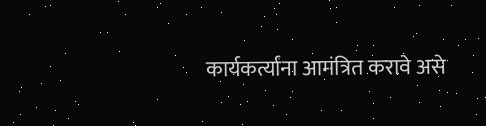कार्यकर्त्यांना आमंत्रित करावे असे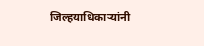जिल्हयाधिकाऱ्यांनी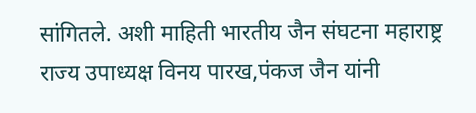सांगितले. अशी माहिती भारतीय जैन संघटना महाराष्ट्र राज्य उपाध्यक्ष विनय पारख,पंकज जैन यांनी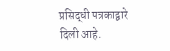प्रसिद्धी पत्रकाद्वारे दिली आहे.